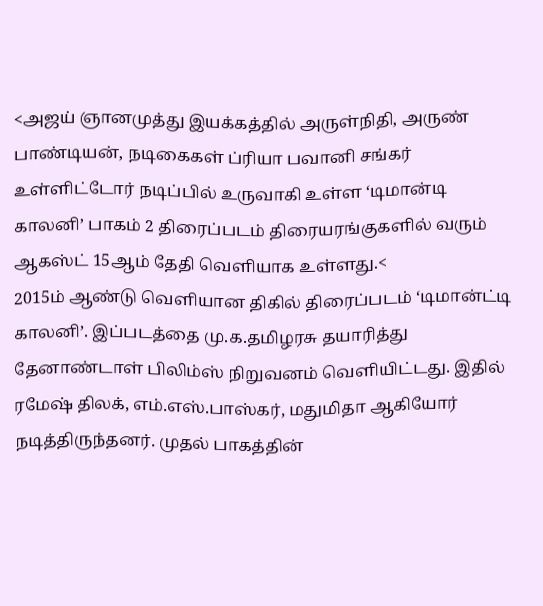<அஜய் ஞானமுத்து இயக்கத்தில் அருள்நிதி, அருண் பாண்டியன், நடிகைகள் ப்ரியா பவானி சங்கர் உள்ளிட்டோர் நடிப்பில் உருவாகி உள்ள ‘டிமான்டி காலனி’ பாகம் 2 திரைப்படம் திரையரங்குகளில் வரும் ஆகஸ்ட் 15ஆம் தேதி வெளியாக உள்ளது.<
2015ம் ஆண்டு வெளியான திகில் திரைப்படம் ‘டிமான்ட்டி காலனி’. இப்படத்தை மு.க.தமிழரசு தயாரித்து தேனாண்டாள் பிலிம்ஸ் நிறுவனம் வெளியிட்டது. இதில் ரமேஷ் திலக், எம்.எஸ்.பாஸ்கர், மதுமிதா ஆகியோர் நடித்திருந்தனர். முதல் பாகத்தின்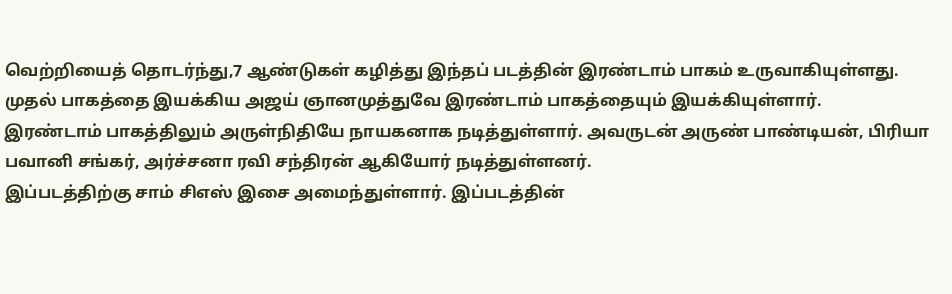வெற்றியைத் தொடர்ந்து,7 ஆண்டுகள் கழித்து இந்தப் படத்தின் இரண்டாம் பாகம் உருவாகியுள்ளது. முதல் பாகத்தை இயக்கிய அஜய் ஞானமுத்துவே இரண்டாம் பாகத்தையும் இயக்கியுள்ளார்.
இரண்டாம் பாகத்திலும் அருள்நிதியே நாயகனாக நடித்துள்ளார். அவருடன் அருண் பாண்டியன், பிரியா பவானி சங்கர், அர்ச்சனா ரவி சந்திரன் ஆகியோர் நடித்துள்ளனர்.
இப்படத்திற்கு சாம் சிஎஸ் இசை அமைந்துள்ளார். இப்படத்தின்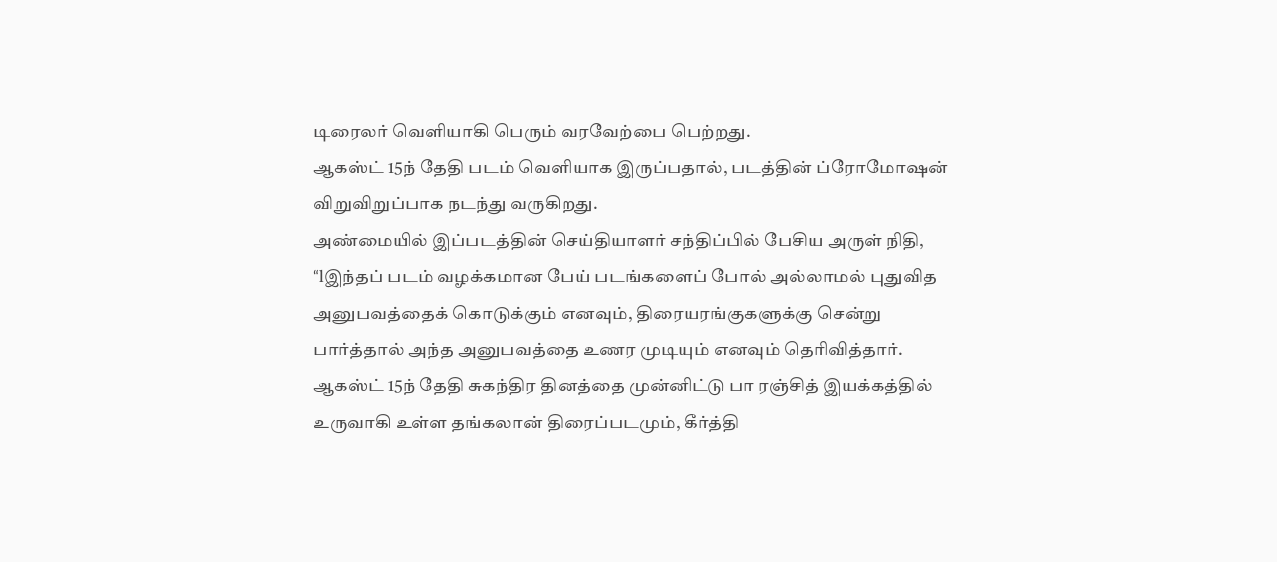டிரைலர் வெளியாகி பெரும் வரவேற்பை பெற்றது.
ஆகஸ்ட் 15ந் தேதி படம் வெளியாக இருப்பதால், படத்தின் ப்ரோமோஷன் விறுவிறுப்பாக நடந்து வருகிறது.
அண்மையில் இப்படத்தின் செய்தியாளர் சந்திப்பில் பேசிய அருள் நிதி, “lஇந்தப் படம் வழக்கமான பேய் படங்களைப் போல் அல்லாமல் புதுவித அனுபவத்தைக் கொடுக்கும் எனவும், திரையரங்குகளுக்கு சென்று பார்த்தால் அந்த அனுபவத்தை உணர முடியும் எனவும் தெரிவித்தார்.
ஆகஸ்ட் 15ந் தேதி சுகந்திர தினத்தை முன்னிட்டு பா ரஞ்சித் இயக்கத்தில் உருவாகி உள்ள தங்கலான் திரைப்படமும், கீர்த்தி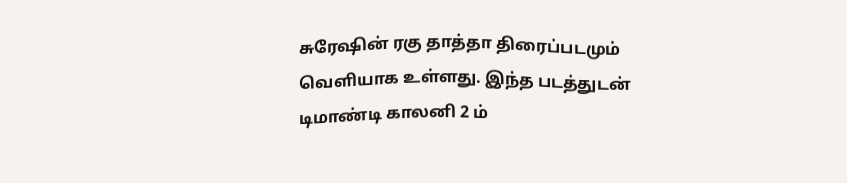சுரேஷின் ரகு தாத்தா திரைப்படமும் வெளியாக உள்ளது. இந்த படத்துடன் டிமாண்டி காலனி 2 ம்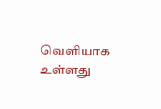வெளியாக உள்ளது